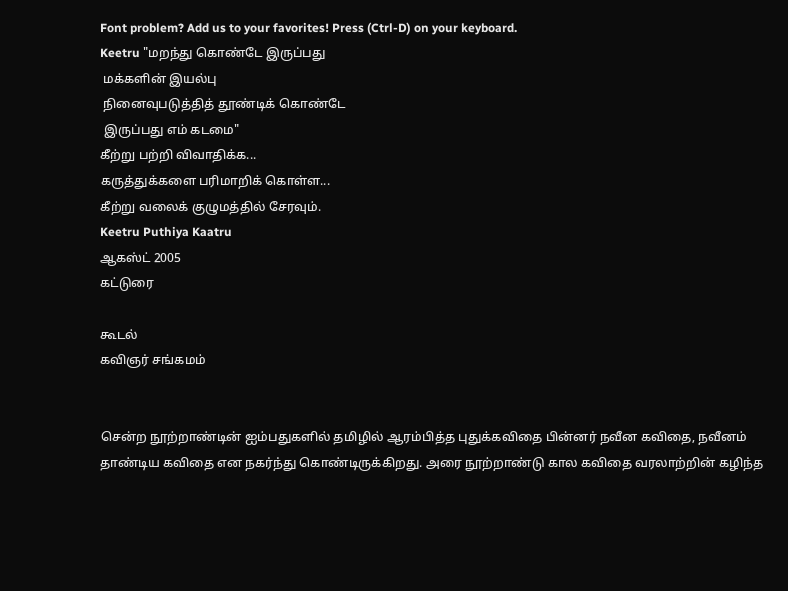Font problem? Add us to your favorites! Press (Ctrl-D) on your keyboard.
Keetru "மறந்து கொண்டே இருப்பது
 மக்களின் இயல்பு
 நினைவுபடுத்தித் தூண்டிக் கொண்டே
 இருப்பது எம் கடமை"
கீற்று பற்றி விவாதிக்க...
கருத்துக்களை பரிமாறிக் கொள்ள...
கீற்று வலைக் குழுமத்தில் சேரவும்.
Keetru Puthiya Kaatru
ஆகஸ்ட் 2005
கட்டுரை

கூடல்
கவிஞர் சங்கமம்


சென்ற நூற்றாண்டின் ஐம்பதுகளில் தமிழில் ஆரம்பித்த புதுக்கவிதை பின்னர் நவீன கவிதை, நவீனம் தாண்டிய கவிதை என நகர்ந்து கொண்டிருக்கிறது. அரை நூற்றாண்டு கால கவிதை வரலாற்றின் கழிந்த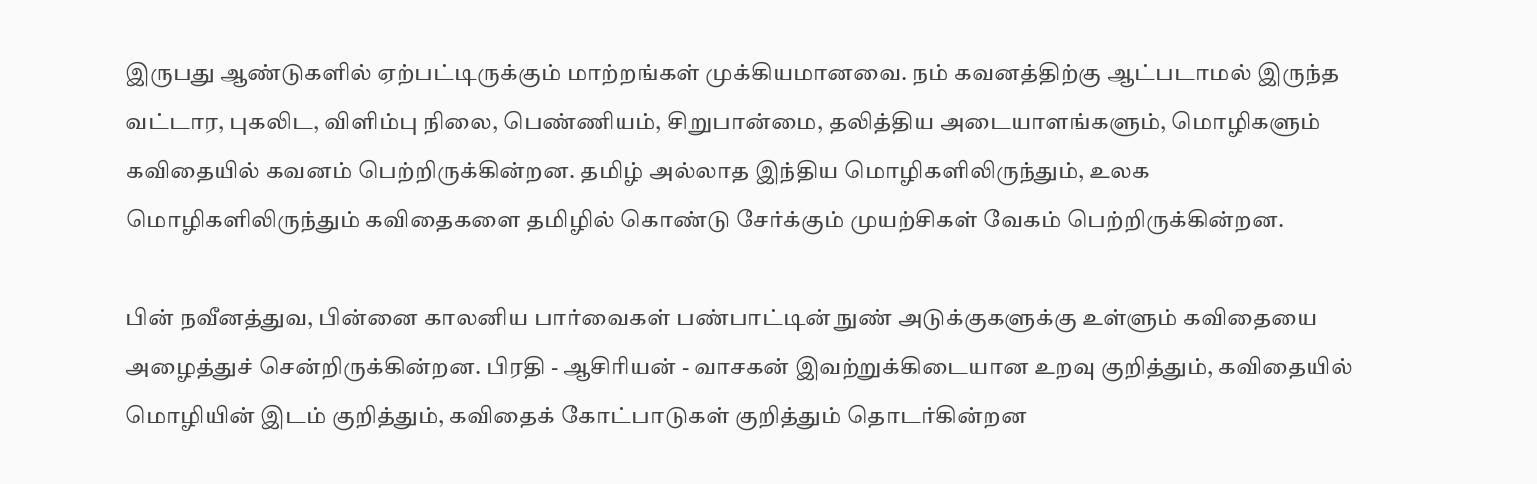இருபது ஆண்டுகளில் ஏற்பட்டிருக்கும் மாற்றங்கள் முக்கியமானவை. நம் கவனத்திற்கு ஆட்படாமல் இருந்த வட்டார, புகலிட, விளிம்பு நிலை, பெண்ணியம், சிறுபான்மை, தலித்திய அடையாளங்களும், மொழிகளும் கவிதையில் கவனம் பெற்றிருக்கின்றன. தமிழ் அல்லாத இந்திய மொழிகளிலிருந்தும், உலக மொழிகளிலிருந்தும் கவிதைகளை தமிழில் கொண்டு சேர்க்கும் முயற்சிகள் வேகம் பெற்றிருக்கின்றன.

பின் நவீனத்துவ, பின்னை காலனிய பார்வைகள் பண்பாட்டின் நுண் அடுக்குகளுக்கு உள்ளும் கவிதையை அழைத்துச் சென்றிருக்கின்றன. பிரதி - ஆசிரியன் - வாசகன் இவற்றுக்கிடையான உறவு குறித்தும், கவிதையில் மொழியின் இடம் குறித்தும், கவிதைக் கோட்பாடுகள் குறித்தும் தொடர்கின்றன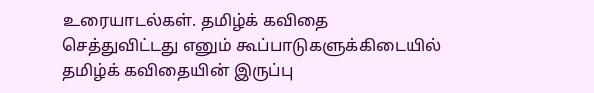உரையாடல்கள். தமிழ்க் கவிதை செத்துவிட்டது எனும் கூப்பாடுகளுக்கிடையில் தமிழ்க் கவிதையின் இருப்பு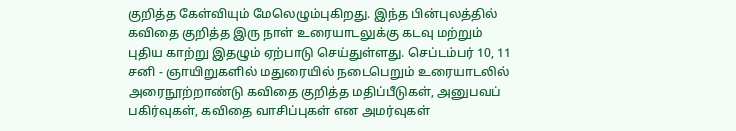குறித்த கேள்வியும் மேலெழும்புகிறது. இந்த பின்புலத்தில் கவிதை குறித்த இரு நாள் உரையாடலுக்கு கடவு மற்றும் புதிய காற்று இதழும் ஏற்பாடு செய்துள்ளது. செப்டம்பர் 10, 11 சனி - ஞாயிறுகளில் மதுரையில் நடைபெறும் உரையாடலில் அரைநூற்றாண்டு கவிதை குறித்த மதிப்பீடுகள், அனுபவப் பகிர்வுகள், கவிதை வாசிப்புகள் என அமர்வுகள்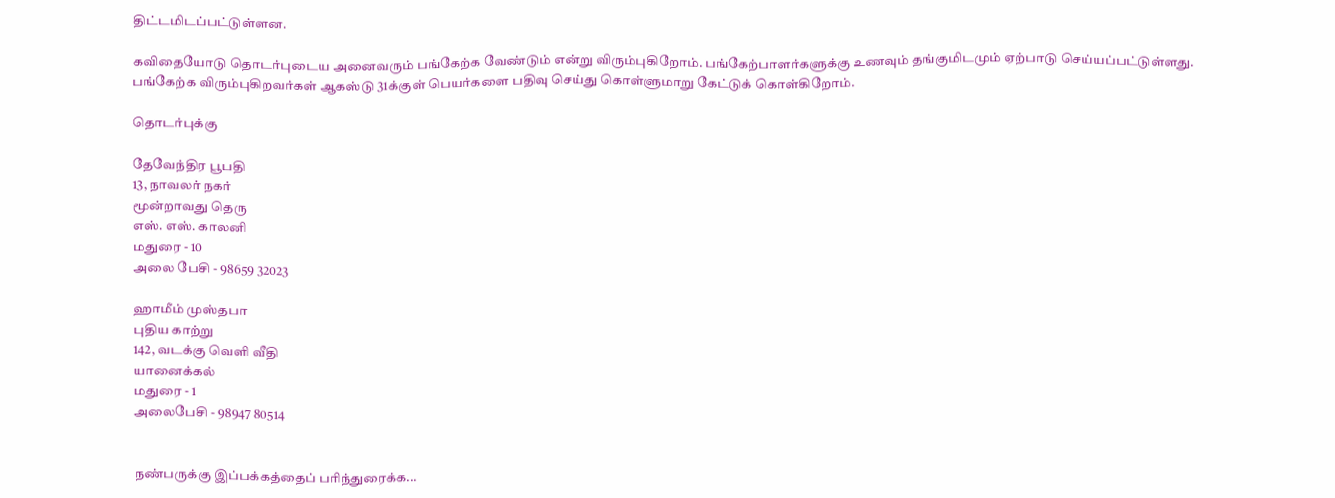திட்டமிடப்பட்டுள்ளன.

கவிதையோடு தொடர்புடைய அனைவரும் பங்கேற்க வேண்டும் என்று விரும்புகிறோம். பங்கேற்பாளர்களுக்கு உணவும் தங்குமிடமும் ஏற்பாடு செய்யப்பட்டுள்ளது. பங்கேற்க விரும்புகிறவர்கள் ஆகஸ்டு 31க்குள் பெயர்களை பதிவு செய்து கொள்ளுமாறு கேட்டுக் கொள்கிறோம்.

தொடர்புக்கு

தேவேந்திர பூபதி
13, நாவலர் நகர்
மூன்றாவது தெரு
எஸ். எஸ். காலனி
மதுரை - 10
அலை பேசி - 98659 32023

ஹாமீம் முஸ்தபா
புதிய காற்று
142, வடக்கு வெளி வீதி
யானைக்கல்
மதுரை - 1
அலைபேசி - 98947 80514


நண்பருக்கு இப்பக்கத்தைப் பரிந்துரைக்க...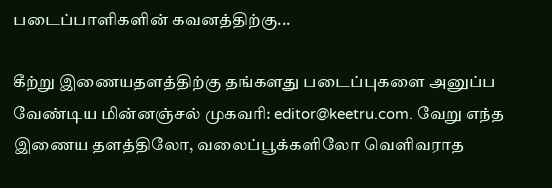படைப்பாளிகளின் கவனத்திற்கு...

கீற்று இணையதளத்திற்கு தங்களது படைப்புகளை அனுப்ப வேண்டிய மின்னஞ்சல் முகவரி: editor@keetru.com. வேறு எந்த இணைய தளத்திலோ, வலைப்பூக்களிலோ வெளிவராத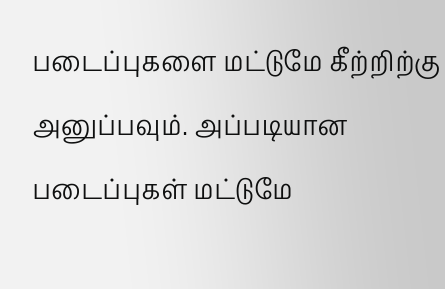படைப்புகளை மட்டுமே கீற்றிற்கு அனுப்பவும். அப்படியான படைப்புகள் மட்டுமே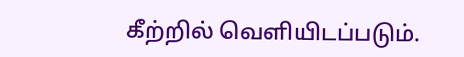கீற்றில் வெளியிடப்படும்.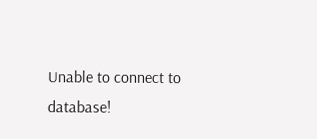Unable to connect to database!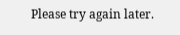Please try again later.